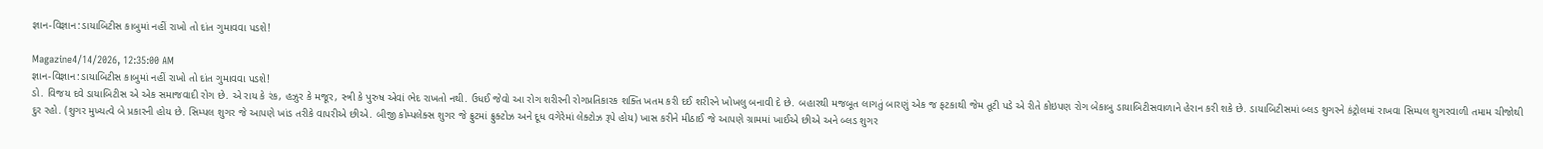જ્ઞાન-વિજ્ઞાન:ડાયાબિટીસ કાબુમાં નહીં રાખો તો દાંત ગુમાવવા પડશે!

Magazine4/14/2026, 12:35:00 AM
જ્ઞાન-વિજ્ઞાન:ડાયાબિટીસ કાબુમાં નહીં રાખો તો દાંત ગુમાવવા પડશે!
ડો. વિજય દવે ડાયાબિટીસ એ એક સમાજવાદી રોગ છે. એ રાય કે રંક, હઝુર કે મજૂર, સ્ત્રી કે પુરુષ એવાં ભેદ રાખતો નથી. ઉધઈ જેવો આ રોગ શરીરની રોગપ્રતિકારક શક્તિ ખતમ કરી દઈ શરીરને ખોખલુ બનાવી દે છે. બહારથી મજબૂત લાગતું બારણું એક જ ફટકાથી જેમ તૂટી પડે એ રીતે કોઇપણ રોગ બેકાબુ ડાયાબિટીસવાળાને હેરાન કરી શકે છે. ડાયાબિટીસમાં બ્લડ શુગરને કંટ્રોલમાં રાખવા સિમ્પલ શુગરવાળી તમામ ચીજોથી દુર રહો. (શુગર મુખ્યત્વે બે પ્રકારની હોય છે. સિમ્પલ શુગર જે આપણે ખાંડ તરીકે વાપરીએ છીએ. બીજી કોમ્પલેક્સ શુગર જે ફ્રુટમાં ફ્રુક્ટોઝ અને દૂધ વગેરેમાં લેક્ટોઝ રૂપે હોય) ખાસ કરીને મીઠાઈ જે આપણે ગ્રામમાં ખાઈએ છીએ અને બ્લડ શુગર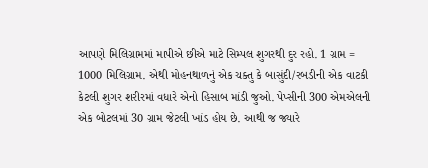આપણે મિલિગ્રામમાં માપીએ છીએ માટે સિમ્પલ શુગરથી દુર રહો. 1 ગ્રામ = 1000 મિલિગ્રામ. એથી મોહનથાળનું એક ચક્તુ કે બાસુંદી/રબડીની એક વાટકી કેટલી શુગર શરીરમાં વધારે એનો હિસાબ માંડી જુઓ. પેપ્સીની 300 એમએલની એક બોટલમાં 30 ગ્રામ જેટલી ખાંડ હોય છે. આથી જ જ્યારે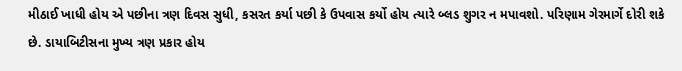મીઠાઈ ખાધી હોય એ પછીના ત્રણ દિવસ સુધી, કસરત કર્યા પછી કે ઉપવાસ કર્યો હોય ત્યારે બ્લડ શુગર ન મપાવશો. પરિણામ ગેરમાર્ગે દોરી શકે છે. ડાયાબિટીસના મુખ્ય ત્રણ પ્રકાર હોય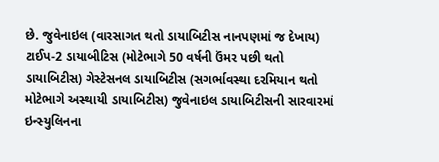છે. જુવેનાઇલ (વારસાગત થતો ડાયાબિટીસ નાનપણમાં જ દેખાય) ટાઈપ-2 ડાયાબીટિસ (મોટેભાગે 50 વર્ષની ઉંમર પછી થતો ડાયાબિટીસ) ગેસ્ટેસનલ ડાયાબિટીસ (સગર્ભાવસ્થા દરમિયાન થતો મોટેભાગે અસ્થાયી ડાયાબિટીસ) જુવેનાઇલ ડાયાબિટીસની સારવારમાં ઇન્સ્યુલિનના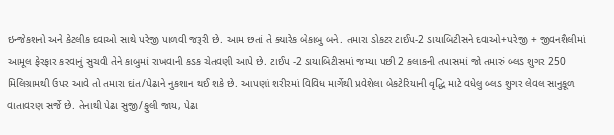ઇન્જેકશનો અને કેટલીક દવાઓ સાથે પરેજી પાળવી જરૂરી છે. આમ છતાં તે ક્યારેક બેકાબુ બને. તમારા ડોકટર ટાઈપ-2 ડાયાબિટીસને દવાઓ+પરેજી + જીવનશૈલીમાં આમૂલ ફેરફાર કરવાનું સુચવી તેને કાબુમાં રાખવાની કડક ચેતવણી આપે છે. ટાઈપ -2 ડાયાબિટીસમાં જમ્યા પછી 2 કલાકની તપાસમાં જો તમારું બ્લડ શુગર 250 મિલિગ્રામથી ઉપર આવે તો તમારા દાંત/પેઢાને નુકશાન થઈ શકે છે. આપણાં શરીરમાં વિવિધ માર્ગેથી પ્રવેશેલા બેકટેરિયાની વૃદ્ધિ માટે વધેલુ બ્લડ શુગર લેવલ સાનુકૂળ વાતાવરણ સર્જે છે. તેનાથી પેઢા સુજી/ફુલી જાય, પેઢા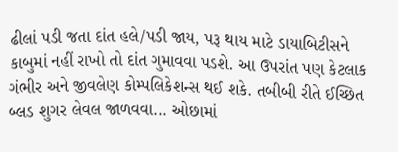ઢીલાં પડી જતા દાંત હલે/પડી જાય, પરૂ થાય માટે ડાયાબિટીસને કાબુમાં નહીં રાખો તો દાંત ગુમાવવા પડશે. આ ઉપરાંત પણ કેટલાક ગંભીર અને જીવલેણ કોમ્પલિકેશન્સ થઈ શકે. તબીબી રીતે ઈચ્છિત બ્લડ શુગર લેવલ જાળવવા... ઓછામાં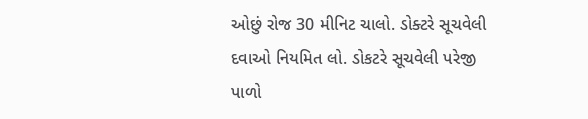ઓછું રોજ 30 મીનિટ ચાલો. ડોક્ટરે સૂચવેલી દવાઓ નિયમિત લો. ડોકટરે સૂચવેલી પરેજી પાળો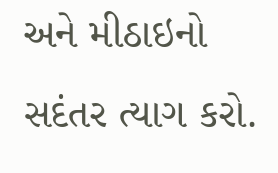અને મીઠાઇનો સદંતર ત્યાગ કરો.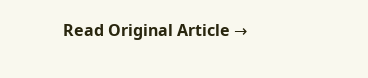Read Original Article →